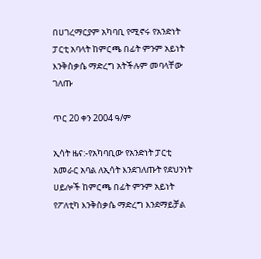በሀገረማርያም አካባቢ የሚኖሩ የአንድነት ፓርቲ አባላት ከምርጫ በፊት ምንም አይነት እንቅስቃሴ ማድረግ አትችሉም መባላቸው ገለጡ

ጥር 20 ቀን 2004 ዓ/ም

ኢሳት ዜና:-የአካባቢው የአንድነት ፓርቲ አመራር አባል ለኢሳት እንደገለጡት የደህንነት ሀይሎች ከምርጫ በፊት ምንም አይነት የፖለቲካ እንቅስቃሴ ማድረግ እንደማይቻል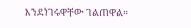እንደነገሩዋቸው ገልጠዋል።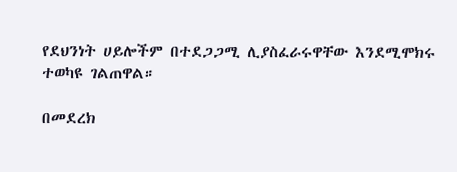የደህንነት ሀይሎችም በተደጋጋሚ ሊያስፈራሩዋቸው እንደሚሞክሩ ተወካዩ ገልጠዋል።

በመደረክ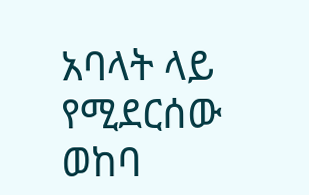አባላት ላይ የሚደርሰው ወከባ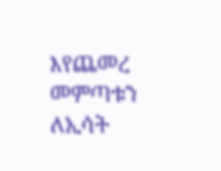እየጨመረ መምጣቱን ለኢሳት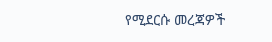የሚደርሱ መረጃዎች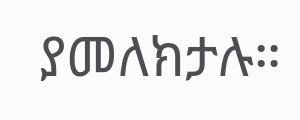ያመለክታሉ።